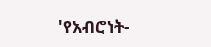'የአብሮነት-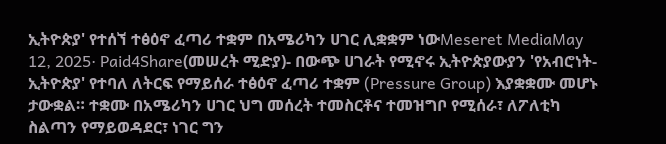ኢትዮጵያ' የተሰኘ ተፅዕኖ ፈጣሪ ተቋም በአሜሪካን ሀገር ሊቋቋም ነውMeseret MediaMay 12, 2025∙ Paid4Share(መሠረት ሚድያ)- በውጭ ሀገራት የሚኖሩ ኢትዮጵያውያን 'የአብሮነት-ኢትዮጵያ' የተባለ ለትርፍ የማይሰራ ተፅዕኖ ፈጣሪ ተቋም (Pressure Group) እያቋቋሙ መሆኑ ታውቋል። ተቋሙ በአሜሪካን ሀገር ህግ መሰረት ተመስርቶና ተመዝግቦ የሚሰራ፣ ለፖለቲካ ስልጣን የማይወዳደር፣ ነገር ግን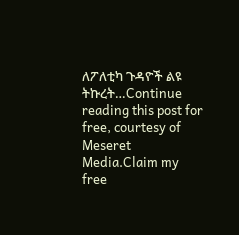ለፖለቲካ ጉዳዮች ልዩ ትኩረት…Continue reading this post for free, courtesy of Meseret Media.Claim my free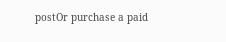postOr purchase a paid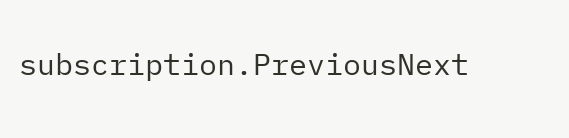subscription.PreviousNext